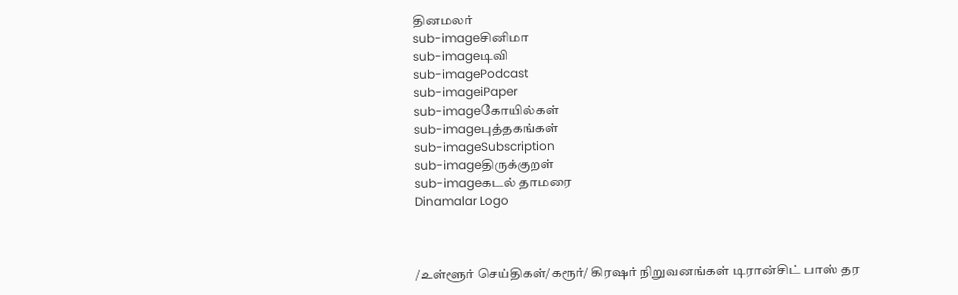தினமலர்
sub-imageசினிமா
sub-imageடிவி
sub-imagePodcast
sub-imageiPaper
sub-imageகோயில்கள்
sub-imageபுத்தகங்கள்
sub-imageSubscription
sub-imageதிருக்குறள்
sub-imageகடல் தாமரை
Dinamalar Logo



/உள்ளூர் செய்திகள்/கரூர்/ கிரஷர் நிறுவனங்கள் டிரான்சிட் பாஸ் தர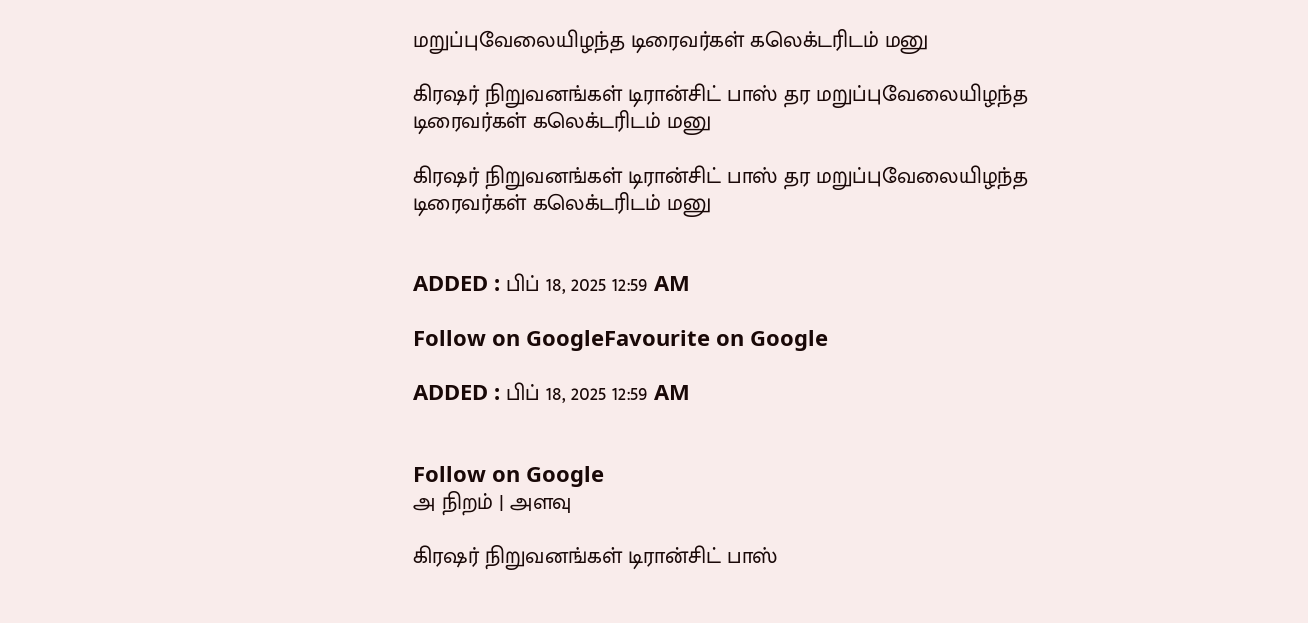மறுப்புவேலையிழந்த டிரைவர்கள் கலெக்டரிடம் மனு

கிரஷர் நிறுவனங்கள் டிரான்சிட் பாஸ் தர மறுப்புவேலையிழந்த டிரைவர்கள் கலெக்டரிடம் மனு

கிரஷர் நிறுவனங்கள் டிரான்சிட் பாஸ் தர மறுப்புவேலையிழந்த டிரைவர்கள் கலெக்டரிடம் மனு


ADDED : பிப் 18, 2025 12:59 AM

Follow on GoogleFavourite on Google

ADDED : பிப் 18, 2025 12:59 AM


Follow on Google
அ நிறம் | அளவு

கிரஷர் நிறுவனங்கள் டிரான்சிட் பாஸ்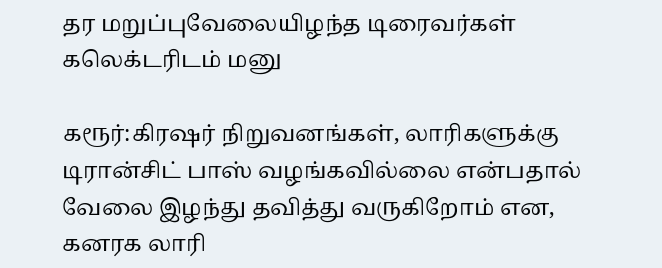தர மறுப்புவேலையிழந்த டிரைவர்கள் கலெக்டரிடம் மனு

கரூர்:கிரஷர் நிறுவனங்கள், லாரிகளுக்கு டிரான்சிட் பாஸ் வழங்கவில்லை என்பதால் வேலை இழந்து தவித்து வருகிறோம் என, கனரக லாரி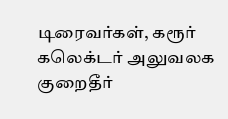டிரைவர்கள், கரூர் கலெக்டர் அலுவலக குறைதீர்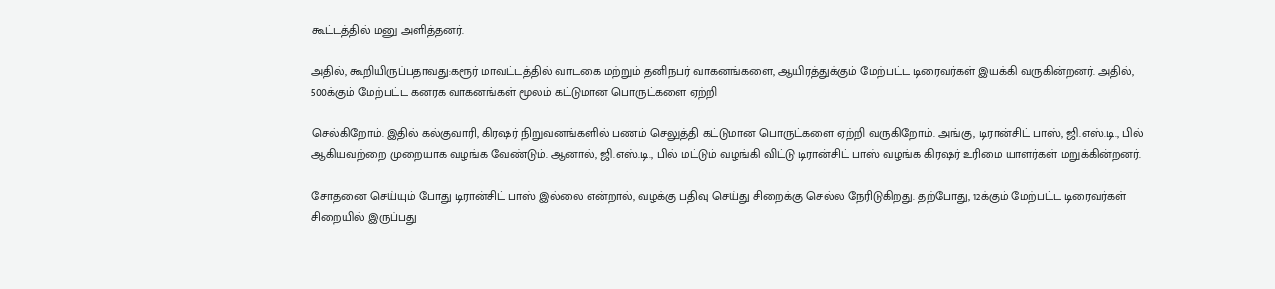கூட்டத்தில் மனு அளித்தனர்.

அதில், கூறியிருப்பதாவது:கரூர் மாவட்டத்தில் வாடகை மற்றும் தனிநபர் வாகனங்களை, ஆயிரத்துக்கும் மேற்பட்ட டிரைவர்கள் இயக்கி வருகின்றனர். அதில், 500க்கும் மேற்பட்ட கனரக வாகனங்கள் மூலம் கட்டுமான பொருட்களை ஏற்றி

செல்கிறோம். இதில் கல்குவாரி, கிரஷர் நிறுவனங்களில் பணம் செலுத்தி கட்டுமான பொருட்களை ஏற்றி வருகிறோம். அங்கு, டிரான்சிட் பாஸ், ஜி.எஸ்.டி., பில் ஆகியவற்றை முறையாக வழங்க வேண்டும். ஆனால், ஜி.எஸ்.டி., பில் மட்டும் வழங்கி விட்டு டிரான்சிட் பாஸ் வழங்க கிரஷர் உரிமை யாளர்கள் மறுக்கின்றனர்.

சோதனை செய்யும் போது டிரான்சிட் பாஸ் இல்லை என்றால், வழக்கு பதிவு செய்து சிறைக்கு செல்ல நேரிடுகிறது. தற்போது, 12க்கும் மேற்பட்ட டிரைவர்கள் சிறையில் இருப்பது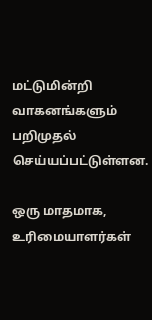மட்டுமின்றி வாகனங்களும் பறிமுதல் செய்யப்பட்டுள்ளன.

ஒரு மாதமாக, உரிமையாளர்கள்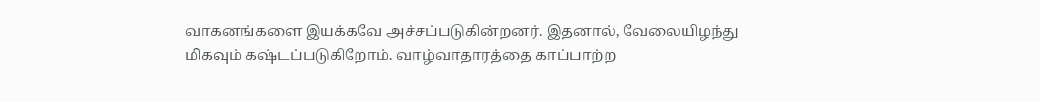வாகனங்களை இயக்கவே அச்சப்படுகின்றனர். இதனால், வேலையிழந்து மிகவும் கஷ்டப்படுகிறோம். வாழ்வாதாரத்தை காப்பாற்ற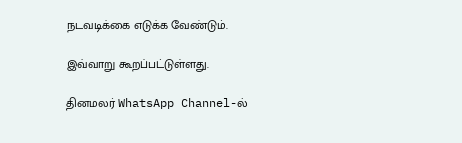நடவடிக்கை எடுக்க வேண்டும்.

இவ்வாறு கூறப்பட்டுள்ளது.

தினமலர் WhatsApp Channel-ல்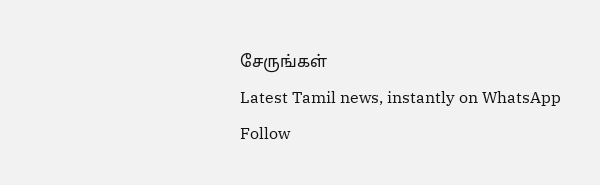சேருங்கள்
Latest Tamil news, instantly on WhatsApp
Follow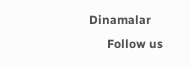Dinamalar
      Follow us